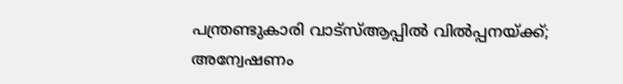പന്ത്രണ്ടുകാരി വാട്സ്ആപ്പിൽ വിൽപ്പനയ്ക്ക്; അന്വേഷണം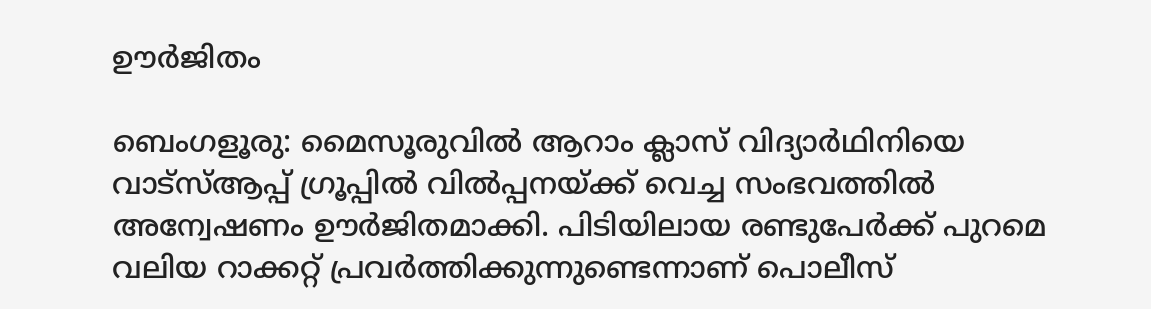ഊർജിതം

ബെംഗളൂരു: മൈസൂരുവിൽ ആറാം ക്ലാസ് വിദ്യാർഥിനിയെ വാട്സ്ആപ്പ് ഗ്രൂപ്പിൽ വിൽപ്പനയ്ക്ക് വെച്ച സംഭവത്തിൽ അന്വേഷണം ഊർജിതമാക്കി. പിടിയിലായ രണ്ടുപേർക്ക് പുറമെ വലിയ റാക്കറ്റ് പ്രവർത്തിക്കുന്നുണ്ടെന്നാണ് പൊലീസ്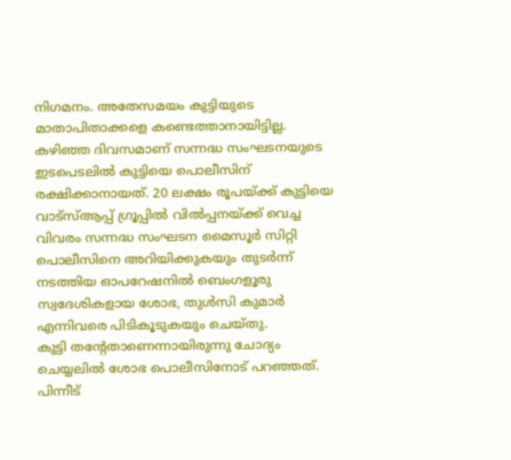നിഗമനം. അതേസമയം കുട്ടിയുടെ മാതാപിതാക്കളെ കണ്ടെത്താനായിട്ടില്ല.
കഴിഞ്ഞ ദിവസമാണ് സന്നദ്ധ സംഘടനയുടെ ഇടപെടലിൽ കുട്ടിയെ പൊലീസിന് രക്ഷിക്കാനായത്. 20 ലക്ഷം രൂപയ്ക്ക് കുട്ടിയെ വാട്സ്ആപ്പ് ഗ്രൂപ്പിൽ വിൽപ്പനയ്ക്ക് വെച്ച വിവരം സന്നദ്ധ സംഘടന മൈസൂർ സിറ്റി പൊലീസിനെ അറിയിക്കുകയും തുടർന്ന് നടത്തിയ ഓപറേഷനിൽ ബെംഗളൂരു സ്വദേശികളായ ശോഭ, തുൾസി കുമാർ എന്നിവരെ പിടികൂടുകയും ചെയ്തു.
കുട്ടി തന്റേതാണെന്നായിരുന്നു ചോദ്യം ചെയ്യലിൽ ശോഭ പൊലീസിനോട് പറഞ്ഞത്. പിന്നീട്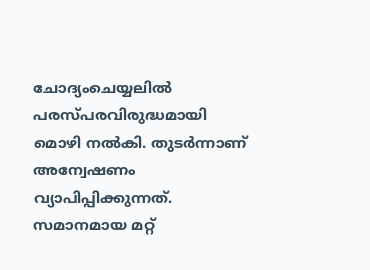ചോദ്യംചെയ്യലിൽ പരസ്പരവിരുദ്ധമായി മൊഴി നൽകി. തുടർന്നാണ് അന്വേഷണം വ്യാപിപ്പിക്കുന്നത്. സമാനമായ മറ്റ്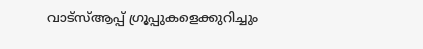വാട്സ്ആപ്പ് ഗ്രൂപ്പുകളെക്കുറിച്ചും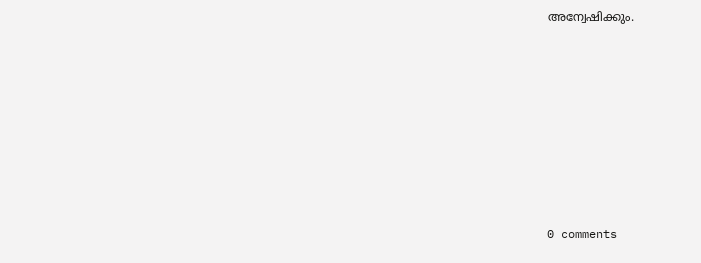അന്വേഷിക്കും.










0 comments